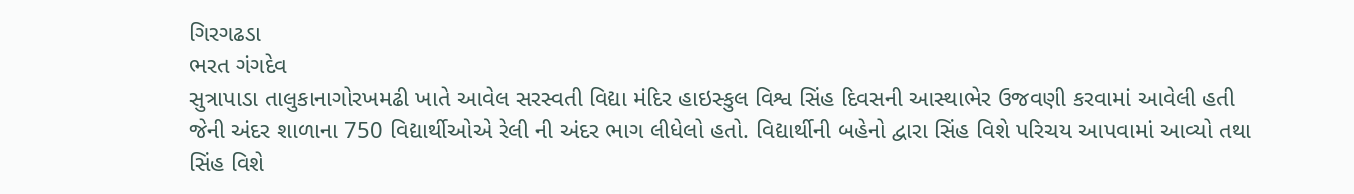ગિરગઢડા
ભરત ગંગદેવ
સુત્રાપાડા તાલુકાનાગોરખમઢી ખાતે આવેલ સરસ્વતી વિદ્યા મંદિર હાઇસ્કુલ વિશ્વ સિંહ દિવસની આસ્થાભેર ઉજવણી કરવામાં આવેલી હતી જેની અંદર શાળાના 750 વિદ્યાર્થીઓએ રેલી ની અંદર ભાગ લીધેલો હતો. વિદ્યાર્થીની બહેનો દ્વારા સિંહ વિશે પરિચય આપવામાં આવ્યો તથા સિંહ વિશે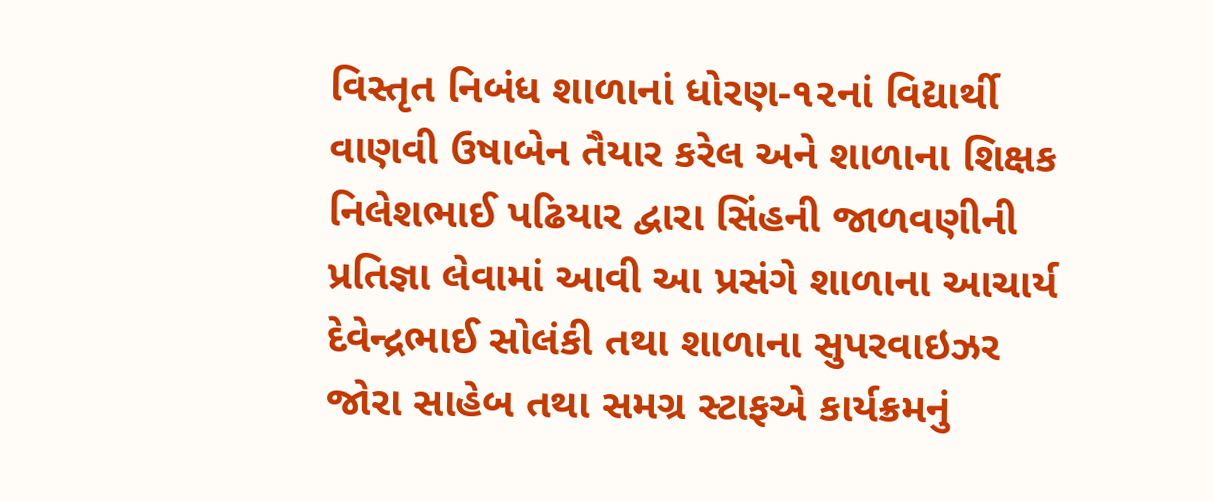વિસ્તૃત નિબંધ શાળાનાં ધોરણ-૧૨નાં વિદ્યાર્થી વાણવી ઉષાબેન તૈયાર કરેલ અને શાળાના શિક્ષક નિલેશભાઈ પઢિયાર દ્વારા સિંહની જાળવણીની પ્રતિજ્ઞા લેવામાં આવી આ પ્રસંગે શાળાના આચાર્ય દેવેન્દ્રભાઈ સોલંકી તથા શાળાના સુપરવાઇઝર જોરા સાહેબ તથા સમગ્ર સ્ટાફએ કાર્યક્રમનું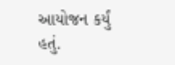આયોજન કર્યું હતું.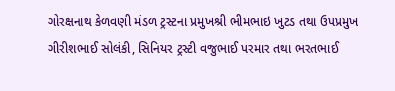ગોરક્ષનાથ કેળવણી મંડળ ટ્રસ્ટના પ્રમુખશ્રી ભીમભાઇ ખુટડ તથા ઉપપ્રમુખ ગીરીશભાઈ સોલંકી, સિનિયર ટ્રસ્ટી વજુભાઈ પરમાર તથા ભરતભાઈ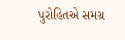પુરોહિતએ સમગ્ર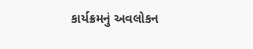કાર્યક્રમનું અવલોકન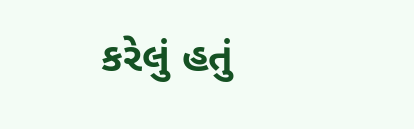કરેલું હતું